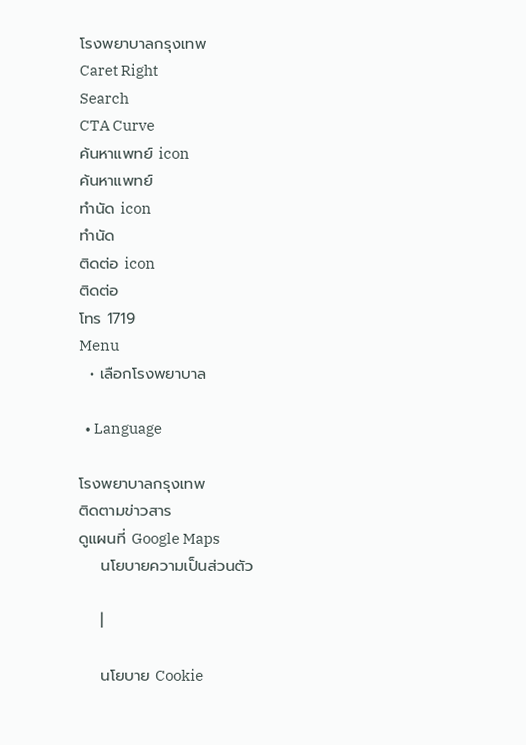โรงพยาบาลกรุงเทพ
Caret Right
Search
CTA Curve
ค้นหาแพทย์ icon
ค้นหาแพทย์
ทำนัด icon
ทำนัด
ติดต่อ icon
ติดต่อ
โทร 1719
Menu
  • เลือกโรงพยาบาล

  • Language

โรงพยาบาลกรุงเทพ
ติดตามข่าวสาร
ดูแผนที่ Google Maps
    นโยบายความเป็นส่วนตัว

    |

    นโยบาย Cookie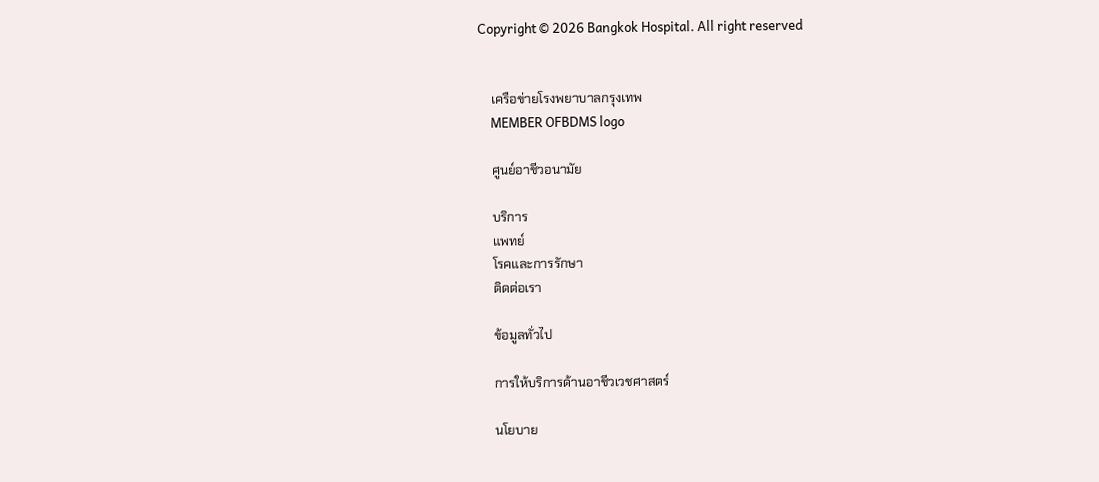Copyright © 2026 Bangkok Hospital. All right reserved


    เครือข่ายโรงพยาบาลกรุงเทพ
    MEMBER OFBDMS logo

    ศูนย์อาชีวอนามัย

    บริการ
    แพทย์
    โรคและการรักษา
    ติดต่อเรา

    ข้อมูลทั่วไป

    การให้บริการด้านอาชีวเวชศาสตร์

    นโยบาย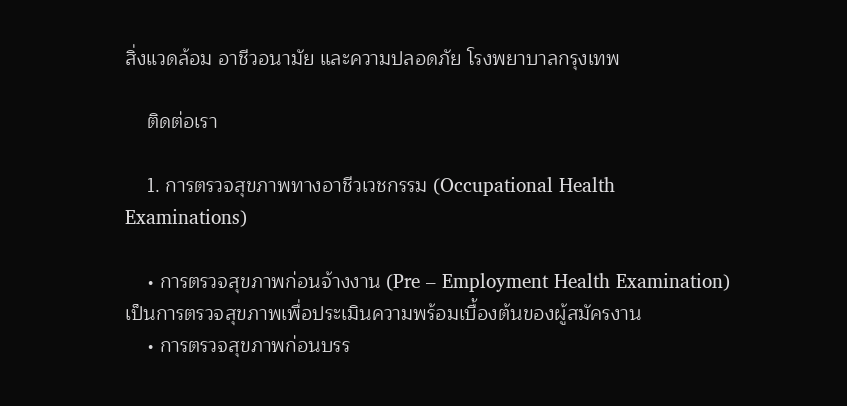สิ่งแวดล้อม อาชีวอนามัย และความปลอดภัย โรงพยาบาลกรุงเทพ

    ติดต่อเรา

    1. การตรวจสุขภาพทางอาชีวเวชกรรม (Occupational Health Examinations)

    • การตรวจสุขภาพก่อนจ้างงาน (Pre – Employment Health Examination) เป็นการตรวจสุขภาพเพื่อประเมินความพร้อมเบื้องต้นของผู้สมัครงาน
    • การตรวจสุขภาพก่อนบรร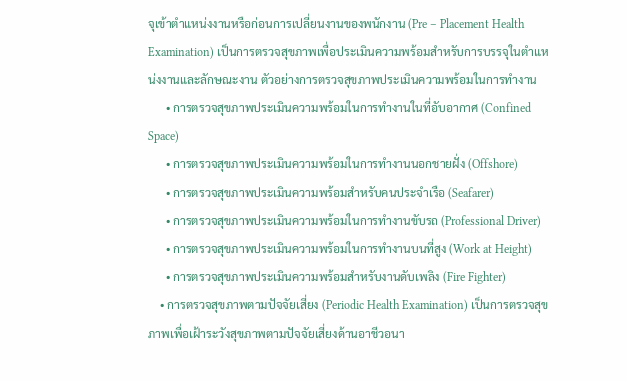จุเข้าตำแหน่งงานหรือก่อนการเปลี่ยนงานของพนักงาน (Pre – Placement Health Examination) เป็นการตรวจสุขภาพเพื่อประเมินความพร้อมสำหรับการบรรจุในตำแหน่งงานและลักษณะงาน ตัวอย่างการตรวจสุขภาพประเมินความพร้อมในการทำงาน
      • การตรวจสุขภาพประเมินความพร้อมในการทำงานในที่อับอากาศ (Confined Space)
      • การตรวจสุขภาพประเมินความพร้อมในการทำงานนอกชายฝั่ง (Offshore)
      • การตรวจสุขภาพประเมินความพร้อมสำหรับคนประจำเรือ (Seafarer)
      • การตรวจสุขภาพประเมินความพร้อมในการทำงานขับรถ (Professional Driver)
      • การตรวจสุขภาพประเมินความพร้อมในการทำงานบนที่สูง (Work at Height)
      • การตรวจสุขภาพประเมินความพร้อมสำหรับงานดับเพลิง (Fire Fighter)
    • การตรวจสุขภาพตามปัจจัยเสี่ยง (Periodic Health Examination) เป็นการตรวจสุขภาพเพื่อเฝ้าระวังสุขภาพตามปัจจัยเสี่ยงด้านอาชีวอนา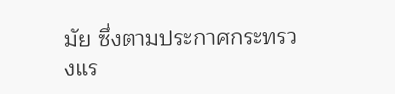มัย ซึ่งตามประกาศกระทรวงแร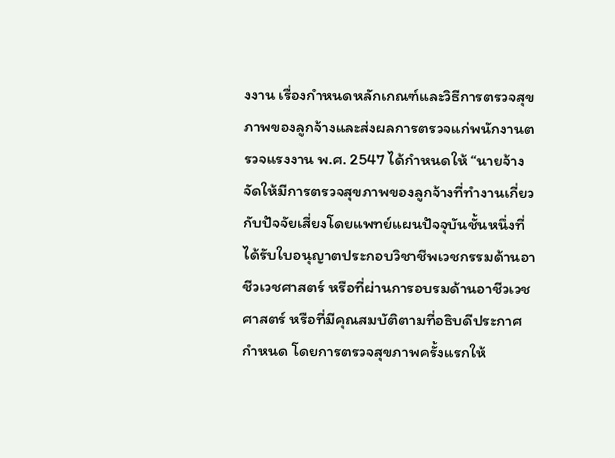งงาน เรื่องกำหนดหลักเกณฑ์และวิธีการตรวจสุขภาพของลูกจ้างและส่งผลการตรวจแก่พนักงานตรวจแรงงาน พ.ศ. 2547 ได้กำหนดให้ “นายจ้างจัดให้มีการตรวจสุขภาพของลูกจ้างที่ทำงานเกี่ยวกับปัจจัยเสี่ยงโดยแพทย์แผนปัจจุบันชั้นหนึ่งที่ได้รับใบอนุญาตประกอบวิชาชีพเวชกรรมด้านอาชีวเวชศาสตร์ หรือที่ผ่านการอบรมด้านอาชีวเวชศาสตร์ หรือที่มีคุณสมบัติตามที่อธิบดีประกาศกำหนด โดยการตรวจสุขภาพครั้งแรกให้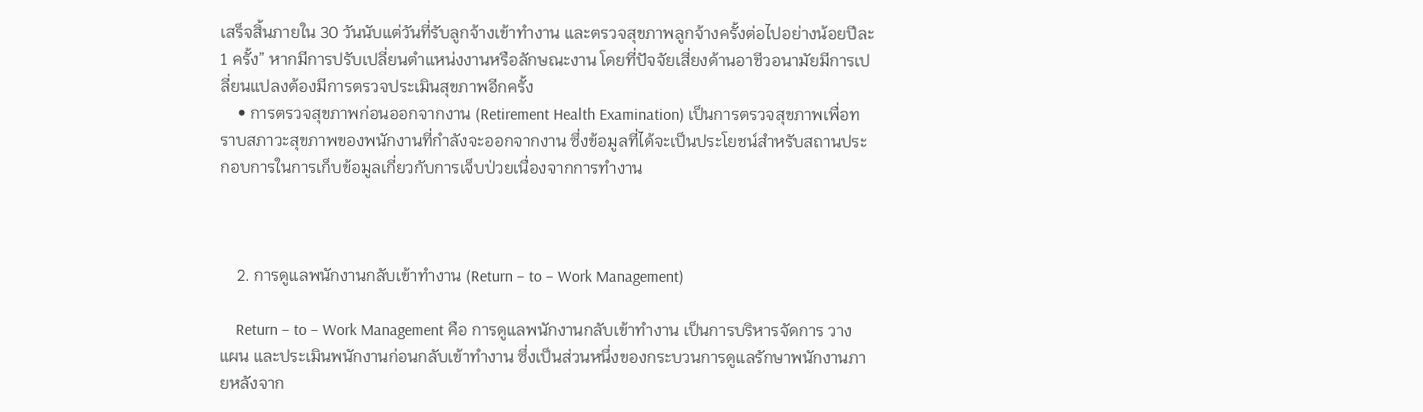เสร็จสิ้นภายใน 30 วันนับแต่วันที่รับลูกจ้างเข้าทำงาน และตรวจสุขภาพลูกจ้างครั้งต่อไปอย่างน้อยปีละ 1 ครั้ง” หากมีการปรับเปลี่ยนตำแหน่งงานหรือลักษณะงาน โดยที่ปัจจัยเสี่ยงด้านอาชีวอนามัยมีการเปลี่ยนแปลงต้องมีการตรวจประเมินสุขภาพอีกครั้ง
    • การตรวจสุขภาพก่อนออกจากงาน (Retirement Health Examination) เป็นการตรวจสุขภาพเพื่อทราบสภาวะสุขภาพของพนักงานที่กำลังจะออกจากงาน ซึ่งข้อมูลที่ได้จะเป็นประโยชน์สำหรับสถานประกอบการในการเก็บข้อมูลเกี่ยวกับการเจ็บป่วยเนื่องจากการทำงาน



    2. การดูแลพนักงานกลับเข้าทำงาน (Return – to – Work Management)

    Return – to – Work Management คือ การดูแลพนักงานกลับเข้าทำงาน เป็นการบริหารจัดการ วางแผน และประเมินพนักงานก่อนกลับเข้าทํางาน ซึ่งเป็นส่วนหนึ่งของกระบวนการดูแลรักษาพนักงานภายหลังจาก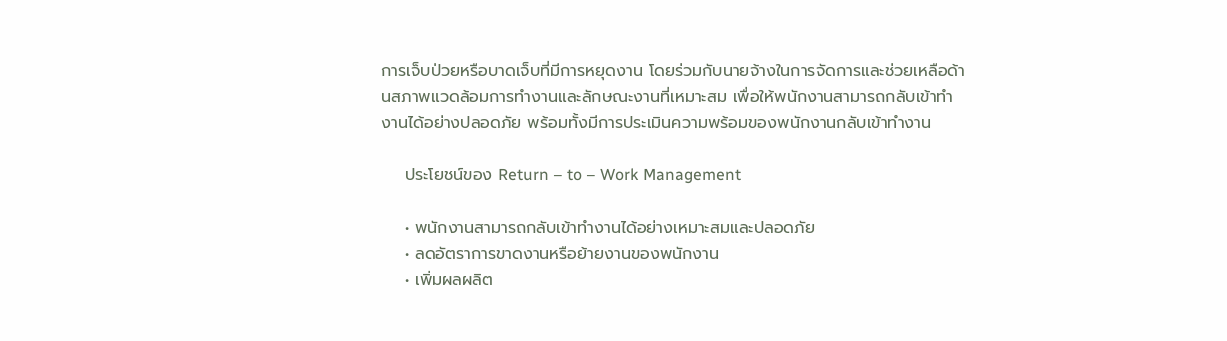การเจ็บป่วยหรือบาดเจ็บที่มีการหยุดงาน โดยร่วมกับนายจ้างในการจัดการและช่วยเหลือด้านสภาพแวดล้อมการทำงานและลักษณะงานที่เหมาะสม เพื่อให้พนักงานสามารถกลับเข้าทำงานได้อย่างปลอดภัย พร้อมทั้งมีการประเมินความพร้อมของพนักงานกลับเข้าทำงาน

    ประโยชน์ของ Return – to – Work Management

    • พนักงานสามารถกลับเข้าทำงานได้อย่างเหมาะสมและปลอดภัย
    • ลดอัตราการขาดงานหรือย้ายงานของพนักงาน
    • เพิ่มผลผลิต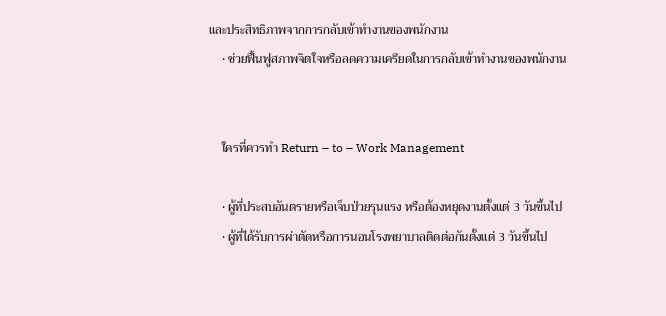และประสิทธิภาพจากการกลับเข้าทำงานของพนักงาน
    • ช่วยฟื้นฟูสภาพจิตใจหรือลดความเครียดในการกลับเข้าทำงานของพนักงาน


    ใครที่ควรทำ Return – to – Work Management

    • ผู้ที่ประสบอันตรายหรือเจ็บป่วยรุนแรง หรือต้องหยุดงานตั้งแต่ 3 วันขึ้นไป
    • ผู้ที่ได้รับการผ่าตัดหรือการนอนโรงพยาบาลติดต่อกันตั้งแต่ 3 วันขึ้นไป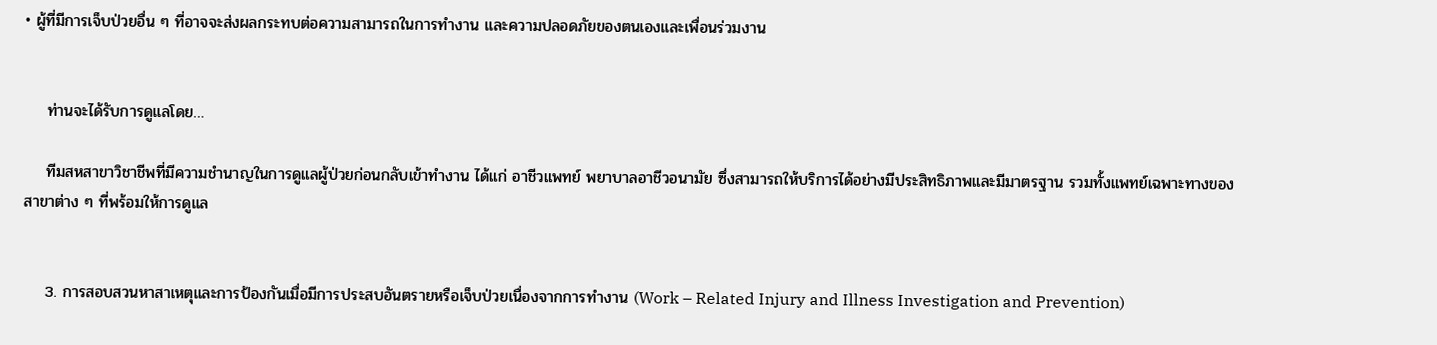• ผู้ที่มีการเจ็บป่วยอื่น ๆ ที่อาจจะส่งผลกระทบต่อความสามารถในการทำงาน และความปลอดภัยของตนเองและเพื่อนร่วมงาน


    ท่านจะได้รับการดูแลโดย…

    ทีมสหสาขาวิชาชีพที่มีความชำนาญในการดูแลผู้ป่วยก่อนกลับเข้าทำงาน ได้แก่ อาชีวแพทย์ พยาบาลอาชีวอนามัย ซึ่งสามารถให้บริการได้อย่างมีประสิทธิภาพและมีมาตรฐาน รวมทั้งแพทย์เฉพาะทางของสาขาต่าง ๆ ที่พร้อมให้การดูแล


    3. การสอบสวนหาสาเหตุและการป้องกันเมื่อมีการประสบอันตรายหรือเจ็บป่วยเนื่องจากการทำงาน (Work – Related Injury and Illness Investigation and Prevention)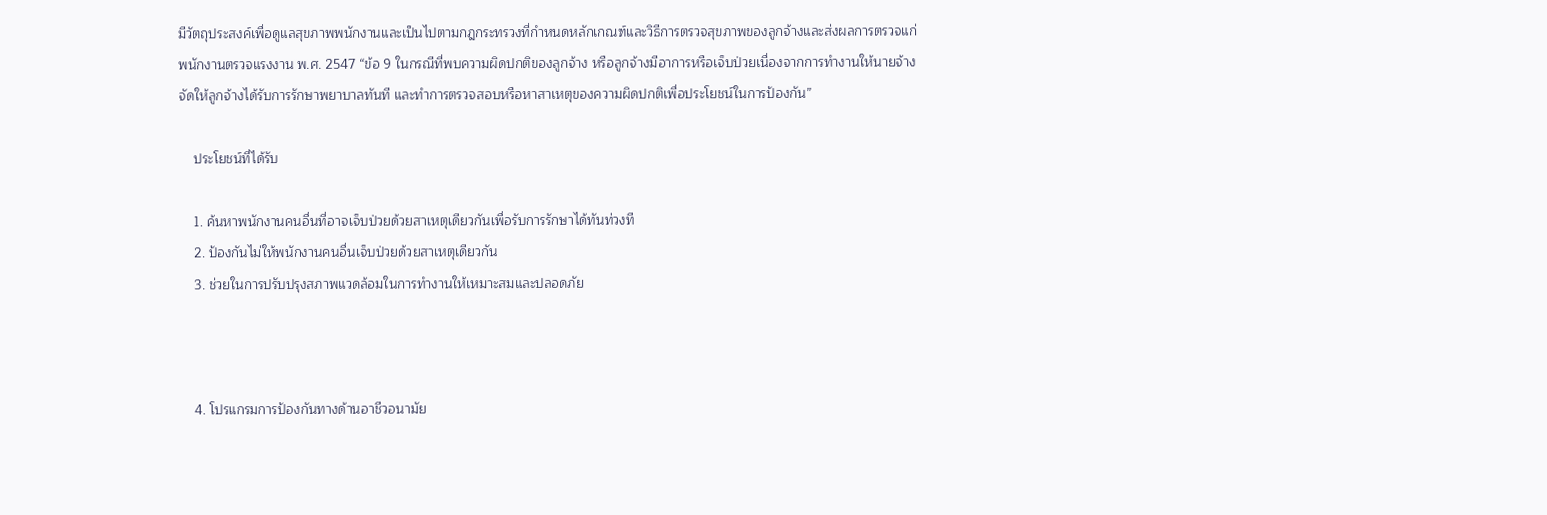มีวัตถุประสงค์เพื่อดูแลสุขภาพพนักงานและเป็นไปตามกฎกระทรวงที่กำหนดหลักเกณฑ์และวิธีการตรวจสุขภาพของลูกจ้างและส่งผลการตรวจแก่พนักงานตรวจแรงงาน พ.ศ. 2547 “ข้อ 9 ในกรณีที่พบความผิดปกติของลูกจ้าง หรือลูกจ้างมีอาการหรือเจ็บป่วยเนื่องจากการทำงานให้นายจ้างจัดให้ลูกจ้างได้รับการรักษาพยาบาลทันที และทำการตรวจสอบหรือหาสาเหตุของความผิดปกติเพื่อประโยชน์ในการป้องกัน”

    ประโยชน์ที่ได้รับ

    1. ค้นหาพนักงานคนอื่นที่อาจเจ็บป่วยด้วยสาเหตุเดียวกันเพื่อรับการรักษาได้ทันท่วงที
    2. ป้องกันไม่ให้พนักงานคนอื่นเจ็บป่วยด้วยสาเหตุเดียวกัน
    3. ช่วยในการปรับปรุงสภาพแวดล้อมในการทำงานให้เหมาะสมและปลอดภัย



    4. โปรแกรมการป้องกันทางด้านอาชีวอนามัย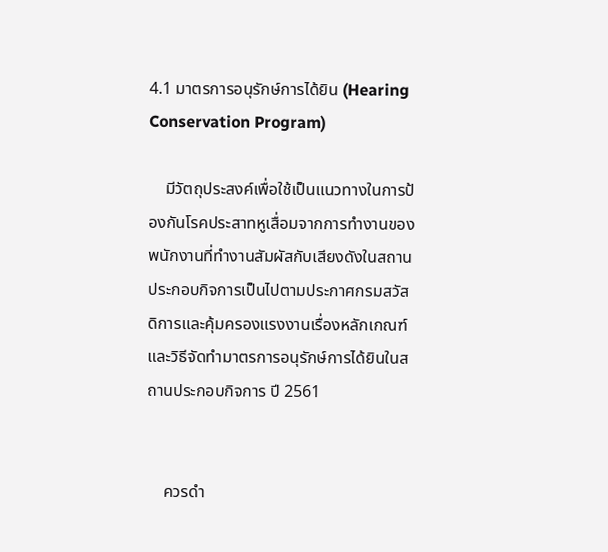4.1 มาตรการอนุรักษ์การได้ยิน (Hearing Conservation Program)

    มีวัตถุประสงค์เพื่อใช้เป็นแนวทางในการป้องกันโรคประสาทหูเสื่อมจากการทำงานของพนักงานที่ทำงานสัมผัสกับเสียงดังในสถานประกอบกิจการเป็นไปตามประกาศกรมสวัสดิการและคุ้มครองแรงงานเรื่องหลักเกณฑ์และวิธีจัดทำมาตรการอนุรักษ์การได้ยินในสถานประกอบกิจการ ปี 2561


    ควรดำ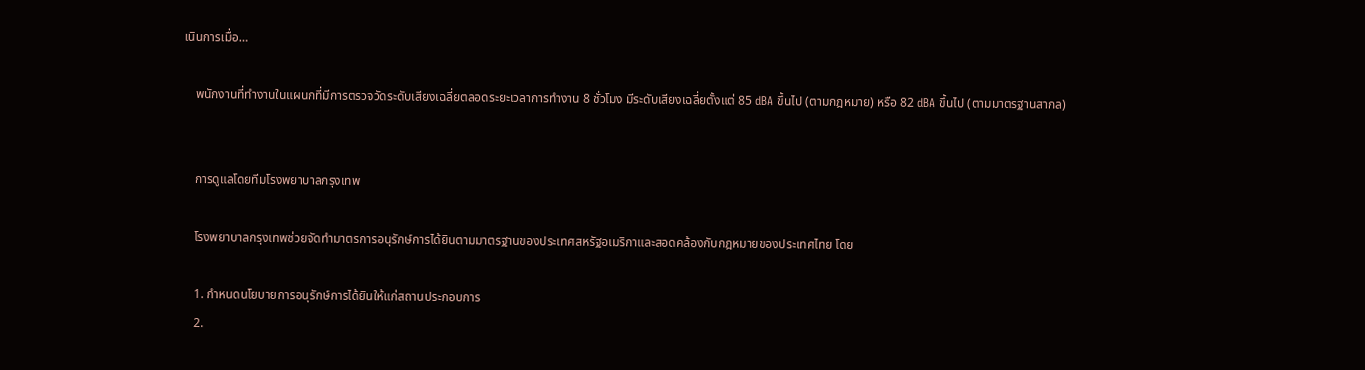เนินการเมื่อ…

    พนักงานที่ทำงานในแผนกที่มีการตรวจวัดระดับเสียงเฉลี่ยตลอดระยะเวลาการทำงาน 8 ชั่วโมง มีระดับเสียงเฉลี่ยตั้งแต่ 85 dBA ขึ้นไป (ตามกฎหมาย) หรือ 82 dBA ขึ้นไป (ตามมาตรฐานสากล)


    การดูแลโดยทีมโรงพยาบาลกรุงเทพ

    โรงพยาบาลกรุงเทพช่วยจัดทำมาตรการอนุรักษ์การได้ยินตามมาตรฐานของประเทศสหรัฐอเมริกาและสอดคล้องกับกฎหมายของประเทศไทย โดย

    1. กำหนดนโยบายการอนุรักษ์การได้ยินให้แก่สถานประกอบการ
    2.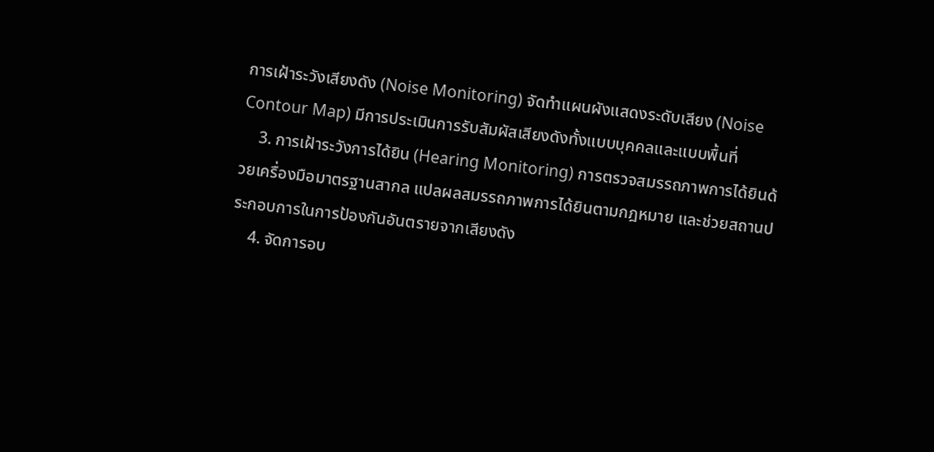การเฝ้าระวังเสียงดัง (Noise Monitoring) จัดทำแผนผังแสดงระดับเสียง (Noise Contour Map) มีการประเมินการรับสัมผัสเสียงดังทั้งแบบบุคคลและแบบพื้นที่
    3. การเฝ้าระวังการได้ยิน (Hearing Monitoring) การตรวจสมรรถภาพการได้ยินด้วยเครื่องมือมาตรฐานสากล แปลผลสมรรถภาพการได้ยินตามกฎหมาย และช่วยสถานประกอบการในการป้องกันอันตรายจากเสียงดัง
    4. จัดการอบ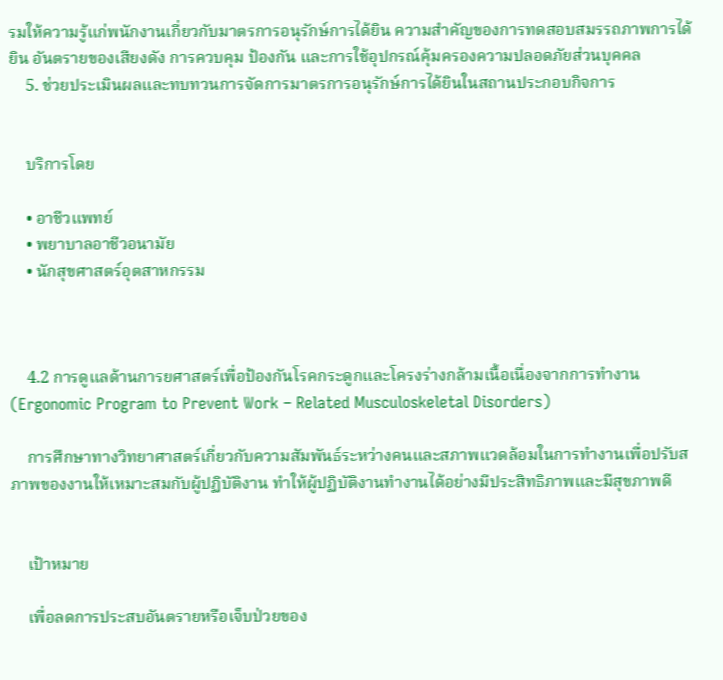รมให้ความรู้แก่พนักงานเกี่ยวกับมาตรการอนุรักษ์การได้ยิน ความสำคัญของการทดสอบสมรรถภาพการได้ยิน อันตรายของเสียงดัง การควบคุม ป้องกัน และการใช้อุปกรณ์คุ้มครองความปลอดภัยส่วนบุคคล
    5. ช่วยประเมินผลและทบทวนการจัดการมาตรการอนุรักษ์การได้ยินในสถานประกอบกิจการ


    บริการโดย

    • อาชีวแพทย์
    • พยาบาลอาชีวอนามัย
    • นักสุขศาสตร์อุตสาหกรรม



    4.2 การดูแลด้านการยศาสตร์เพื่อป้องกันโรคกระดูกและโครงร่างกล้ามเนื้อเนื่องจากการทำงาน (Ergonomic Program to Prevent Work – Related Musculoskeletal Disorders)

    การศึกษาทางวิทยาศาสตร์เกี่ยวกับความสัมพันธ์ระหว่างคนและสภาพแวดล้อมในการทำงานเพื่อปรับสภาพของงานให้เหมาะสมกับผู้ปฏิบัติงาน ทำให้ผู้ปฏิบัติงานทำงานได้อย่างมีประสิทธิภาพและมีสุขภาพดี


    เป้าหมาย

    เพื่อลดการประสบอันตรายหรือเจ็บป่วยของ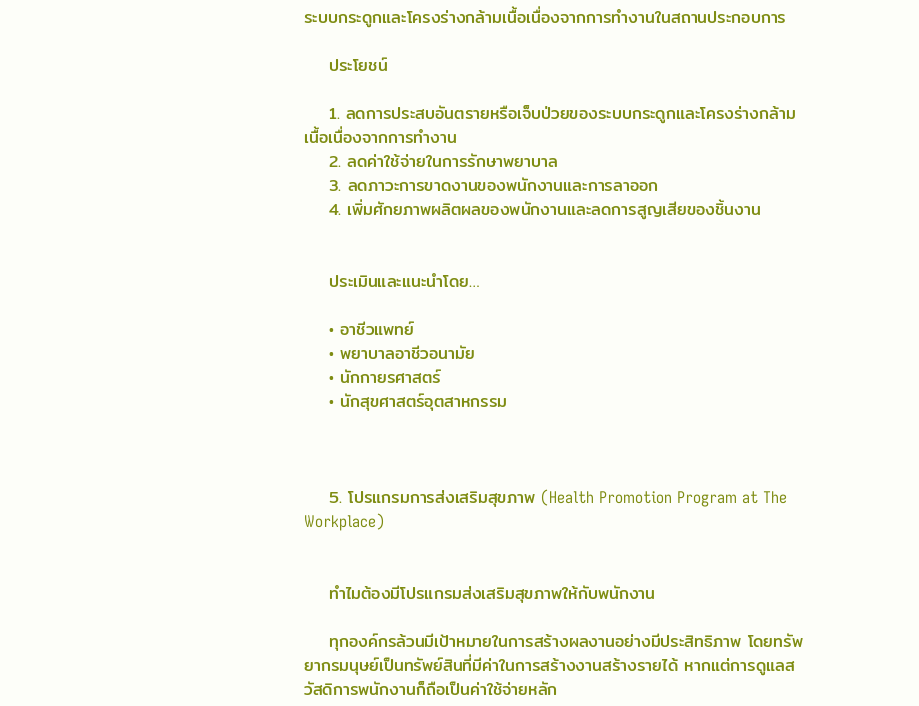ระบบกระดูกและโครงร่างกล้ามเนื้อเนื่องจากการทำงานในสถานประกอบการ

    ประโยชน์

    1. ลดการประสบอันตรายหรือเจ็บป่วยของระบบกระดูกและโครงร่างกล้ามเนื้อเนื่องจากการทำงาน
    2. ลดค่าใช้จ่ายในการรักษาพยาบาล
    3. ลดภาวะการขาดงานของพนักงานและการลาออก
    4. เพิ่มศักยภาพผลิตผลของพนักงานและลดการสูญเสียของชิ้นงาน


    ประเมินและแนะนำโดย…

    • อาชีวแพทย์
    • พยาบาลอาชีวอนามัย
    • นักกายรศาสตร์
    • นักสุขศาสตร์อุตสาหกรรม



    5. โปรแกรมการส่งเสริมสุขภาพ (Health Promotion Program at The Workplace)


    ทำไมต้องมีโปรแกรมส่งเสริมสุขภาพให้กับพนักงาน

    ทุกองค์กรล้วนมีเป้าหมายในการสร้างผลงานอย่างมีประสิทธิภาพ โดยทรัพยากรมนุษย์เป็นทรัพย์สินที่มีค่าในการสร้างงานสร้างรายได้ หากแต่การดูแลสวัสดิการพนักงานก็ถือเป็นค่าใช้จ่ายหลัก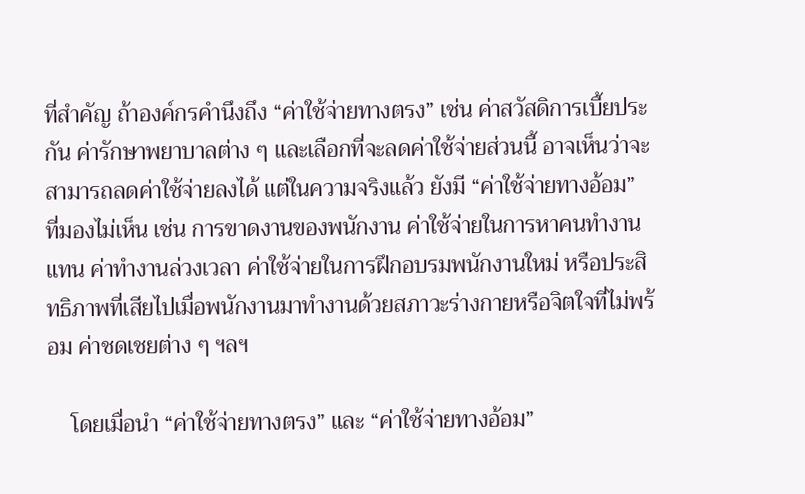ที่สำคัญ ถ้าองค์กรคำนึงถึง “ค่าใช้จ่ายทางตรง” เช่น ค่าสวัสดิการเบี้ยประกัน ค่ารักษาพยาบาลต่าง ๆ และเลือกที่จะลดค่าใช้จ่ายส่วนนี้ อาจเห็นว่าจะสามารถลดค่าใช้จ่ายลงได้ แต่ในความจริงแล้ว ยังมี “ค่าใช้จ่ายทางอ้อม” ที่มองไม่เห็น เช่น การขาดงานของพนักงาน ค่าใช้จ่ายในการหาคนทำงานแทน ค่าทำงานล่วงเวลา ค่าใช้จ่ายในการฝึกอบรมพนักงานใหม่ หรือประสิทธิภาพที่เสียไปเมื่อพนักงานมาทำงานด้วยสภาวะร่างกายหรือจิตใจที่ไม่พร้อม ค่าชดเชยต่าง ๆ ฯลฯ

    โดยเมื่อนำ “ค่าใช้จ่ายทางตรง” และ “ค่าใช้จ่ายทางอ้อม”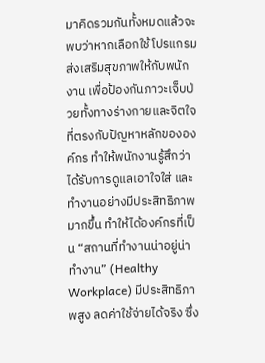มาคิดรวมกันทั้งหมดแล้วจะพบว่าหากเลือกใช้โปรแกรมส่งเสริมสุขภาพให้กับพนักงาน เพื่อป้องกันภาวะเจ็บป่วยทั้งทางร่างกายและจิตใจที่ตรงกับปัญหาหลักขององค์กร ทำให้พนักงานรู้สึกว่าได้รับการดูแลเอาใจใส่ และทำงานอย่างมีประสิทธิภาพมากขึ้น ทำให้ได้องค์กรที่เป็น “สถานที่ทำงานน่าอยู่น่าทำงาน” (Healthy Workplace) มีประสิทธิภาพสูง ลดค่าใช้จ่ายได้จริง ซึ่ง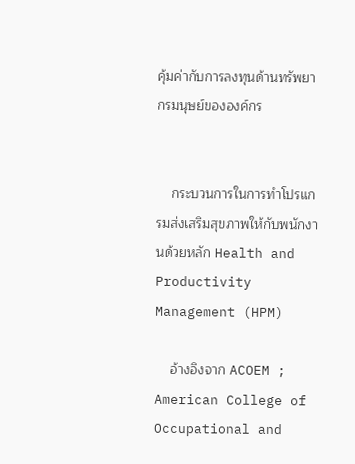คุ้มค่ากับการลงทุนด้านทรัพยากรมนุษย์ขององค์กร


    กระบวนการในการทำโปรแกรมส่งเสริมสุขภาพให้กับพนักงานด้วยหลัก Health and Productivity Management (HPM)

    อ้างอิงจาก ACOEM ; American College of Occupational and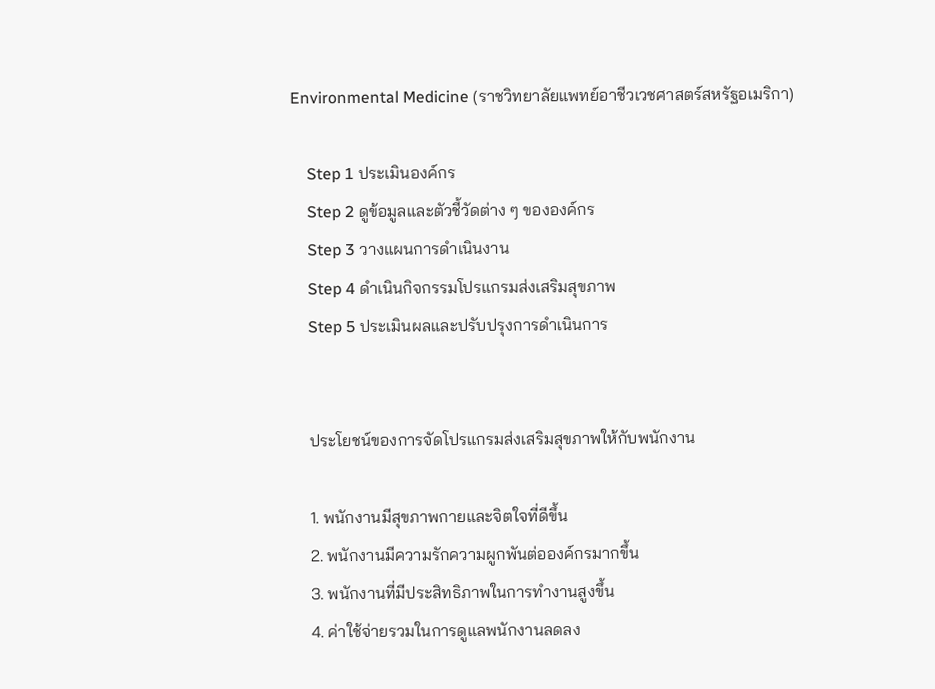Environmental Medicine (ราชวิทยาลัยแพทย์อาชีวเวชศาสตร์สหรัฐอเมริกา)

    Step 1 ประเมินองค์กร
    Step 2 ดูข้อมูลและตัวชี้วัดต่าง ๆ ขององค์กร
    Step 3 วางแผนการดำเนินงาน
    Step 4 ดำเนินกิจกรรมโปรแกรมส่งเสริมสุขภาพ
    Step 5 ประเมินผลและปรับปรุงการดำเนินการ


    ประโยชน์ของการจัดโปรแกรมส่งเสริมสุขภาพให้กับพนักงาน

    1. พนักงานมีสุขภาพกายและจิตใจที่ดีขึ้น
    2. พนักงานมีความรักความผูกพันต่อองค์กรมากขึ้น
    3. พนักงานที่มีประสิทธิภาพในการทำงานสูงขึ้น
    4. ค่าใช้จ่ายรวมในการดูแลพนักงานลดลง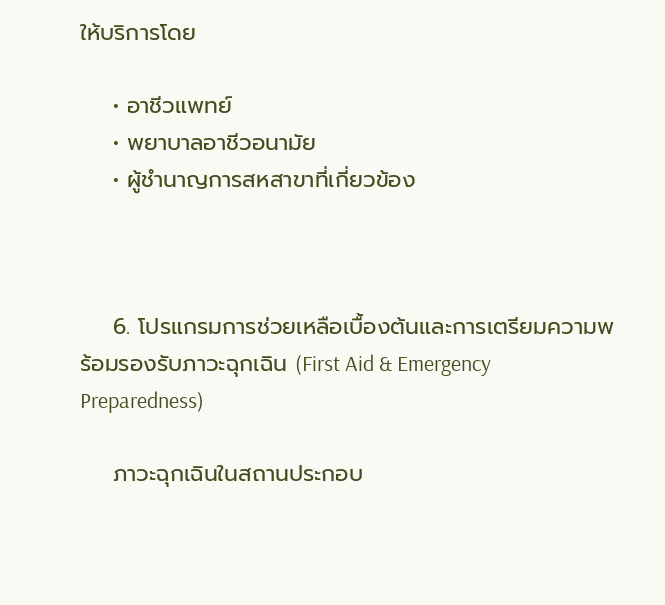ให้บริการโดย

    • อาชีวแพทย์
    • พยาบาลอาชีวอนามัย
    • ผู้ชำนาญการสหสาขาที่เกี่ยวข้อง



    6. โปรแกรมการช่วยเหลือเบื้องต้นและการเตรียมความพร้อมรองรับภาวะฉุกเฉิน (First Aid & Emergency Preparedness)

    ภาวะฉุกเฉินในสถานประกอบ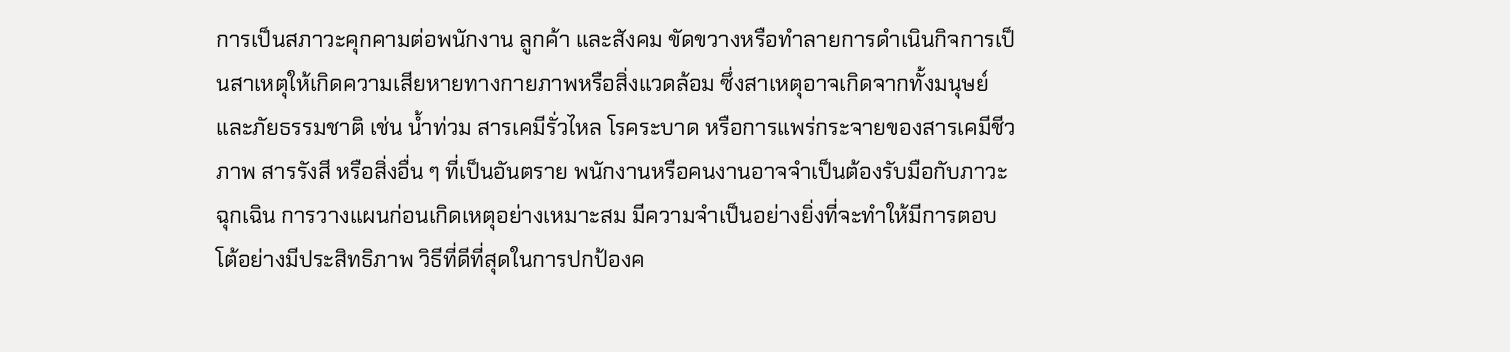การเป็นสภาวะคุกคามต่อพนักงาน ลูกค้า และสังคม ขัดขวางหรือทำลายการดำเนินกิจการเป็นสาเหตุให้เกิดความเสียหายทางกายภาพหรือสิ่งแวดล้อม ซึ่งสาเหตุอาจเกิดจากทั้งมนุษย์และภัยธรรมชาติ เช่น น้ำท่วม สารเคมีรั่วไหล โรคระบาด หรือการแพร่กระจายของสารเคมีชีวภาพ สารรังสี หรือสิ่งอื่น ๆ ที่เป็นอันตราย พนักงานหรือคนงานอาจจำเป็นต้องรับมือกับภาวะฉุกเฉิน การวางแผนก่อนเกิดเหตุอย่างเหมาะสม มีความจำเป็นอย่างยิ่งที่จะทำให้มีการตอบโต้อย่างมีประสิทธิภาพ วิธีที่ดีที่สุดในการปกป้องค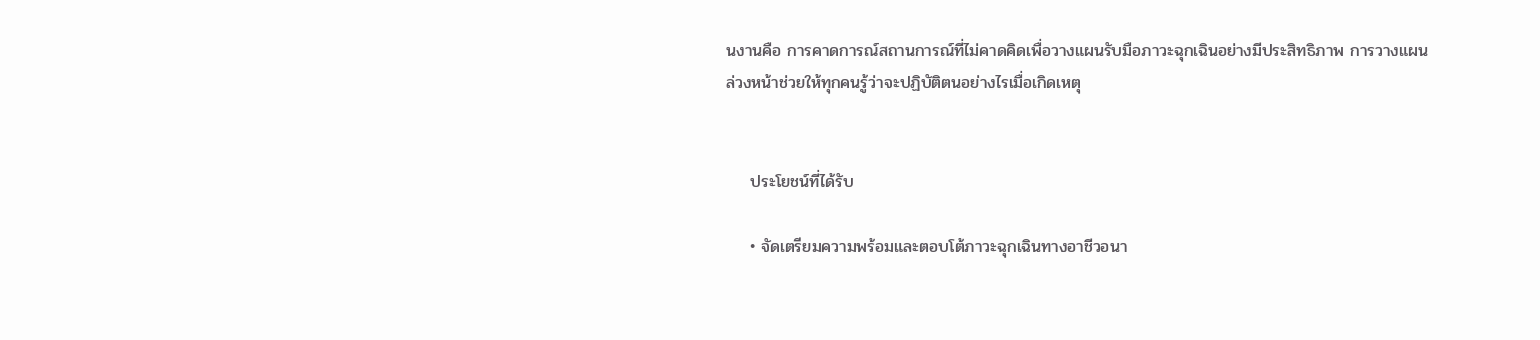นงานคือ การคาดการณ์สถานการณ์ที่ไม่คาดคิดเพื่อวางแผนรับมือภาวะฉุกเฉินอย่างมีประสิทธิภาพ การวางแผนล่วงหน้าช่วยให้ทุกคนรู้ว่าจะปฏิบัติตนอย่างไรเมื่อเกิดเหตุ


    ประโยชน์ที่ได้รับ

    • จัดเตรียมความพร้อมและตอบโต้ภาวะฉุกเฉินทางอาชีวอนา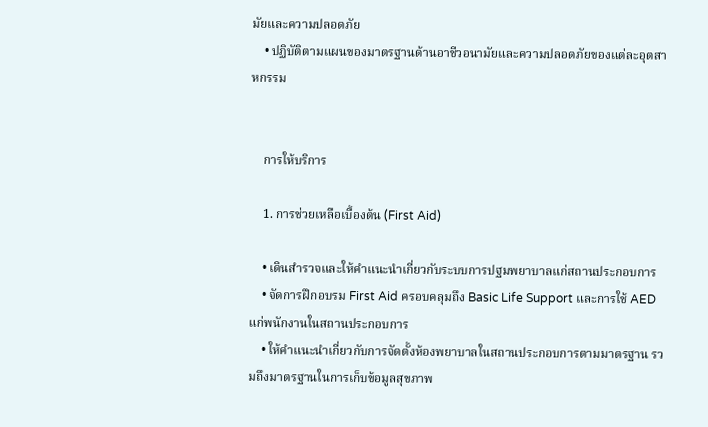มัยและความปลอดภัย
    • ปฏิบัติตามแผนของมาตรฐานด้านอาชีวอนามัยและความปลอดภัยของแต่ละอุตสาหกรรม


    การให้บริการ

    1. การช่วยเหลือเบื้องต้น (First Aid)

    • เดินสำรวจและให้คำแนะนำเกี่ยวกับระบบการปฐมพยาบาลแก่สถานประกอบการ
    • จัดการฝึกอบรม First Aid ครอบคลุมถึง Basic Life Support และการใช้ AED แก่พนักงานในสถานประกอบการ
    • ให้คำแนะนำเกี่ยวกับการจัดตั้งห้องพยาบาลในสถานประกอบการตามมาตรฐาน รวมถึงมาตรฐานในการเก็บข้อมูลสุขภาพ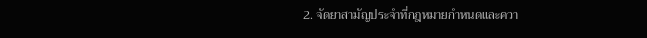2. จัดยาสามัญประจำที่กฎหมายกำหนดและควา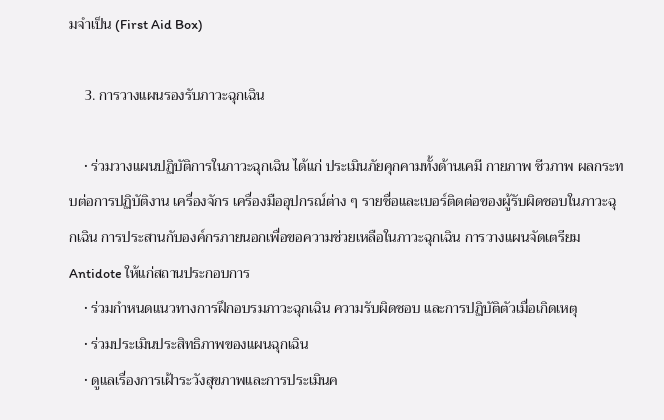มจำเป็น (First Aid Box)

    3. การวางแผนรองรับภาวะฉุกเฉิน

    • ร่วมวางแผนปฏิบัติการในภาวะฉุกเฉิน ได้แก่ ประเมินภัยคุกคามทั้งด้านเคมี กายภาพ ชีวภาพ ผลกระทบต่อการปฏิบัติงาน เครื่องจักร เครื่องมืออุปกรณ์ต่าง ๆ รายชื่อและเบอร์ติดต่อของผู้รับผิดชอบในภาวะฉุกเฉิน การประสานกับองค์กรภายนอกเพื่อขอความช่วยเหลือในภาวะฉุกเฉิน การวางแผนจัดเตรียม Antidote ให้แก่สถานประกอบการ
    • ร่วมกำหนดแนวทางการฝึกอบรมภาวะฉุกเฉิน ความรับผิดชอบ และการปฏิบัติตัวเมื่อเกิดเหตุ
    • ร่วมประเมินประสิทธิภาพของแผนฉุกเฉิน
    • ดูแลเรื่องการเฝ้าระวังสุขภาพและการประเมินค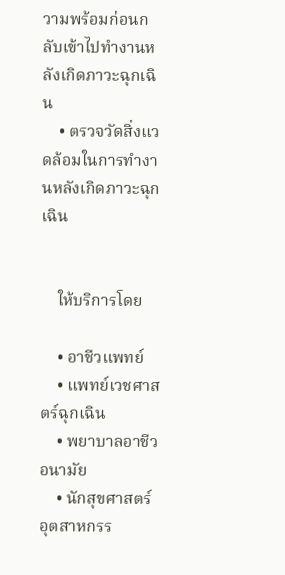วามพร้อมก่อนกลับเข้าไปทำงานหลังเกิดภาวะฉุกเฉิน
    • ตรวจวัดสิ่งแวดล้อมในการทำงานหลังเกิดภาวะฉุกเฉิน


    ให้บริการโดย

    • อาชีวแพทย์
    • แพทย์เวชศาสตร์ฉุกเฉิน
    • พยาบาลอาชีวอนามัย
    • นักสุขศาสตร์อุตสาหกรร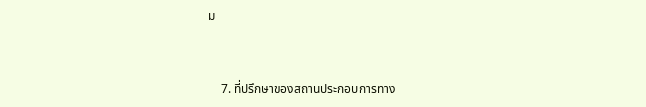ม



    7. ที่ปรึกษาของสถานประกอบการทาง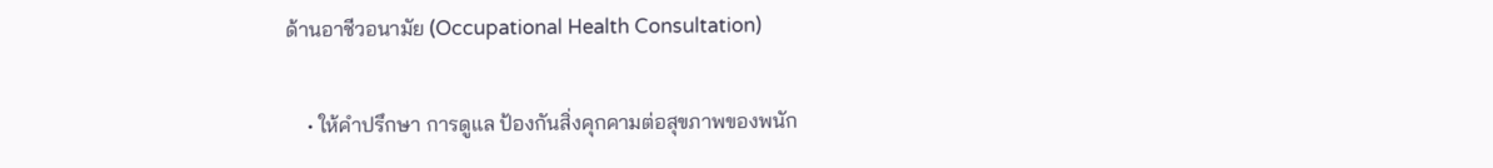ด้านอาชีวอนามัย (Occupational Health Consultation)

    • ให้คำปรึกษา การดูแล ป้องกันสิ่งคุกคามต่อสุขภาพของพนัก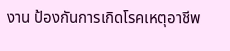งาน ป้องกันการเกิดโรคเหตุอาชีพ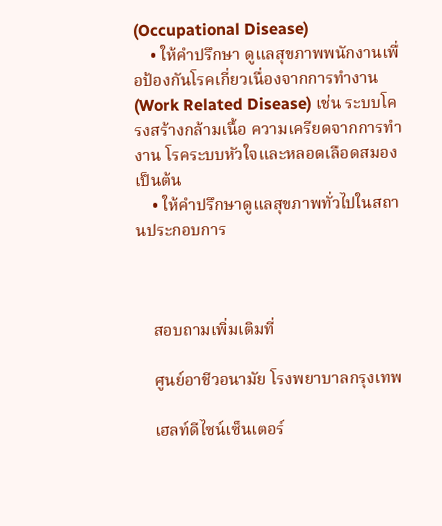(Occupational Disease)
    • ให้คำปรึกษา ดูแลสุขภาพพนักงานเพื่อป้องกันโรคเกี่ยวเนื่องจากการทำงาน (Work Related Disease) เช่น ระบบโครงสร้างกล้ามเนื้อ ความเครียดจากการทำงาน โรคระบบหัวใจและหลอดเลือดสมอง เป็นต้น
    • ให้คำปรึกษาดูแลสุขภาพทั่วไปในสถานประกอบการ



    สอบถามเพิ่มเติมที่

    ศูนย์อาชีวอนามัย โรงพยาบาลกรุงเทพ

    เฮลท์ดีไซน์เซ็นเตอร์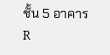ชั้น 5 อาคาร R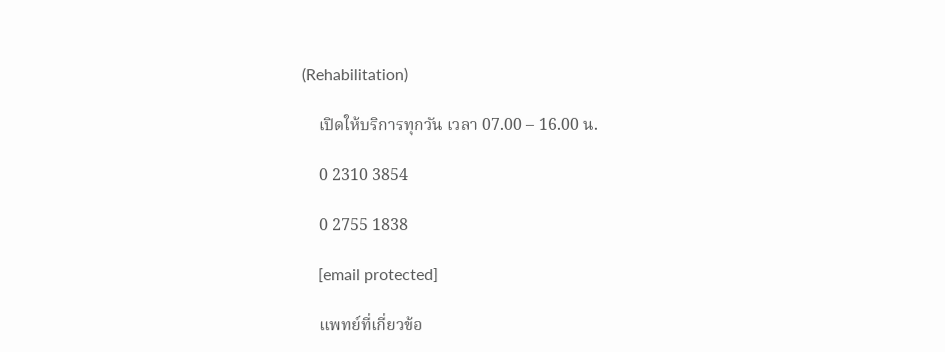(Rehabilitation)

    เปิดให้บริการทุกวัน เวลา 07.00 – 16.00 น.

    0 2310 3854

    0 2755 1838

    [email protected]

    แพทย์ที่เกี่ยวข้อ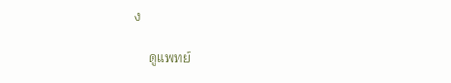ง

    ดูแพทย์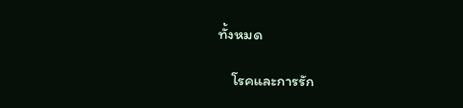ทั้งหมด

    โรคและการรัก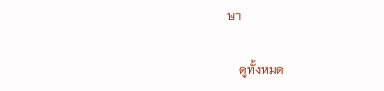ษา

    ดูทั้งหมด